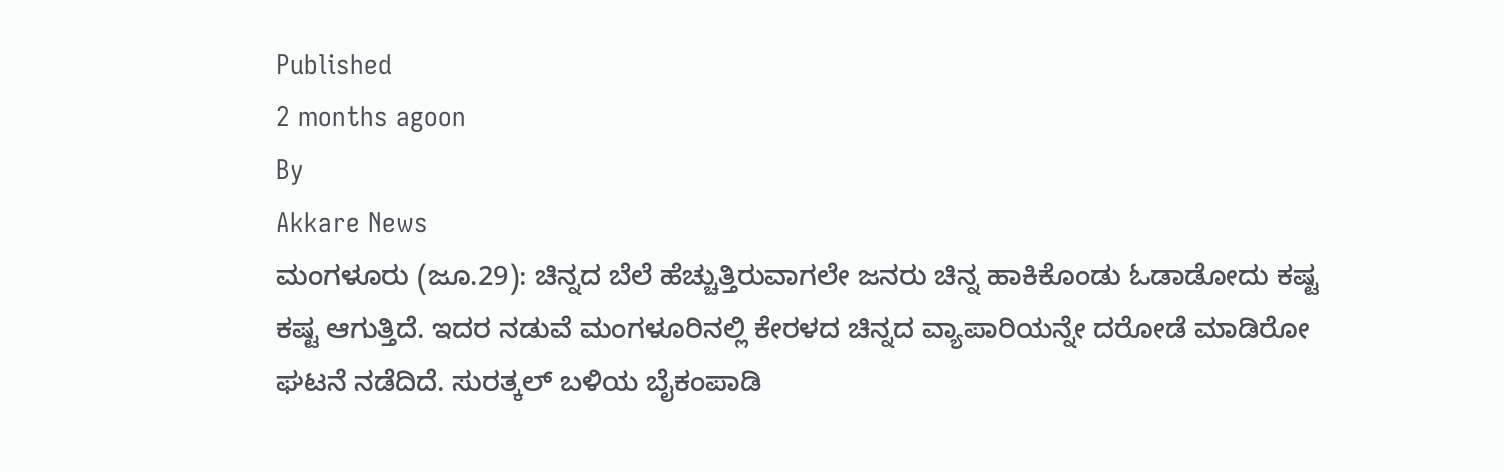Published
2 months agoon
By
Akkare News
ಮಂಗಳೂರು (ಜೂ.29): ಚಿನ್ನದ ಬೆಲೆ ಹೆಚ್ಚುತ್ತಿರುವಾಗಲೇ ಜನರು ಚಿನ್ನ ಹಾಕಿಕೊಂಡು ಓಡಾಡೋದು ಕಷ್ಟ ಕಷ್ಟ ಆಗುತ್ತಿದೆ. ಇದರ ನಡುವೆ ಮಂಗಳೂರಿನಲ್ಲಿ ಕೇರಳದ ಚಿನ್ನದ ವ್ಯಾಪಾರಿಯನ್ನೇ ದರೋಡೆ ಮಾಡಿರೋ ಘಟನೆ ನಡೆದಿದೆ. ಸುರತ್ಕಲ್ ಬಳಿಯ ಬೈಕಂಪಾಡಿ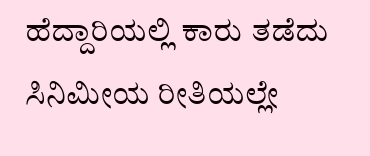ಹೆದ್ದಾರಿಯಲ್ಲಿ ಕಾರು ತಡೆದು ಸಿನಿಮೀಯ ರೀತಿಯಲ್ಲೇ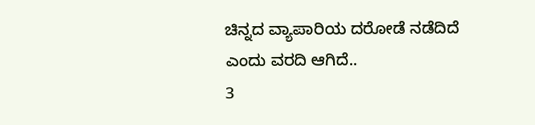ಚಿನ್ನದ ವ್ಯಾಪಾರಿಯ ದರೋಡೆ ನಡೆದಿದೆ ಎಂದು ವರದಿ ಆಗಿದೆ..
3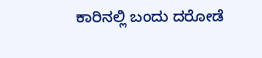ಕಾರಿನಲ್ಲಿ ಬಂದು ದರೋಡೆ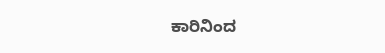ಕಾರಿನಿಂದ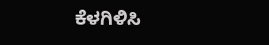ಕೆಳಗಿಳಿಸಿ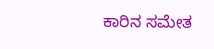ಕಾರಿನ ಸಮೇತ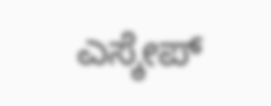ಎಸ್ಕೇಪ್